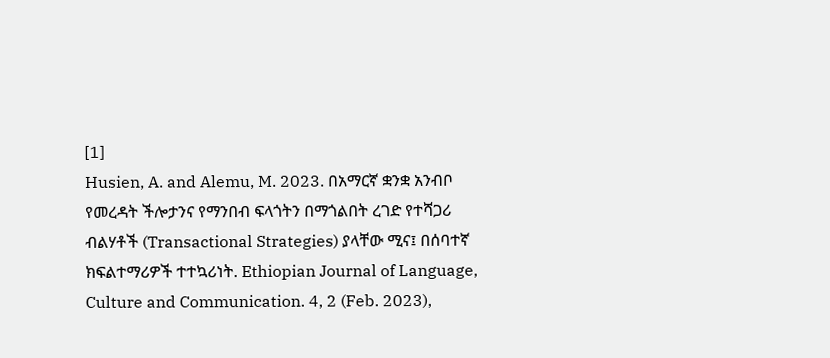[1]
Husien, A. and Alemu, M. 2023. በአማርኛ ቋንቋ አንብቦ የመረዳት ችሎታንና የማንበብ ፍላጎትን በማጎልበት ረገድ የተሻጋሪ ብልሃቶች (Transactional Strategies) ያላቸው ሚና፤ በሰባተኛ ክፍልተማሪዎች ተተኳሪነት. Ethiopian Journal of Language, Culture and Communication. 4, 2 (Feb. 2023),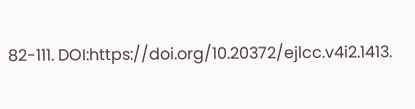82-111. DOI:https://doi.org/10.20372/ejlcc.v4i2.1413.